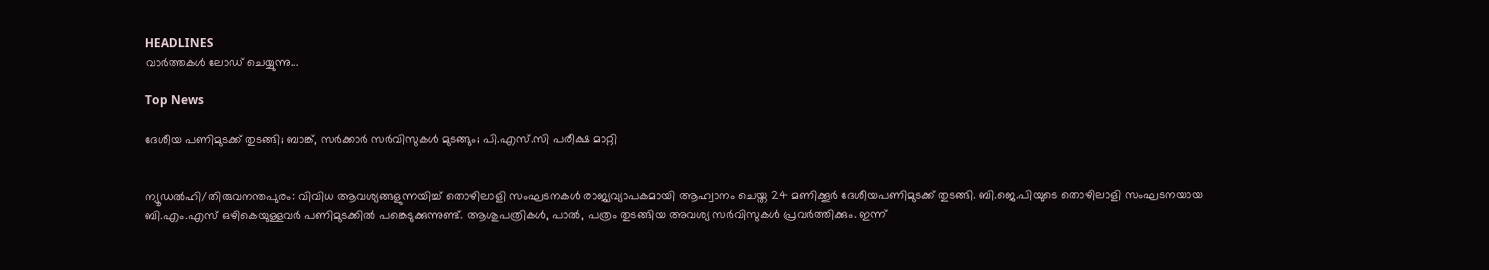HEADLINES
വാർത്തകൾ ലോഡ് ചെയ്യുന്നു...

Top News

ദേശീയ പണിമുടക്ക് തുടങ്ങി; ബാങ്ക്, സര്‍ക്കാര്‍ സര്‍വിസുകള്‍ മുടങ്ങും; പി.എസ്.സി പരീക്ഷ മാറ്റി


ന്യൂഡല്‍ഹി/തിരുവനന്തപുരം: വിവിധ ആവശ്യങ്ങളുന്നയിച്ച് തൊഴിലാളി സംഘടനകള്‍ രാജ്യവ്യാപകമായി ആഹ്വാനം ചെയ്ത 24 മണിക്കൂര്‍ ദേശീയപണിമുടക്ക് തുടങ്ങി. ബി.ജെ.പിയുടെ തൊഴിലാളി സംഘടനയായ ബി.എം.എസ് ഒഴികെയുള്ളവര്‍ പണിമുടക്കില്‍ പങ്കെടുക്കുന്നുണ്ട്. ആശുപത്രികള്‍, പാല്‍, പത്രം തുടങ്ങിയ അവശ്യ സര്‍വിസുകള്‍ പ്രവര്‍ത്തിക്കും. ഇന്ന്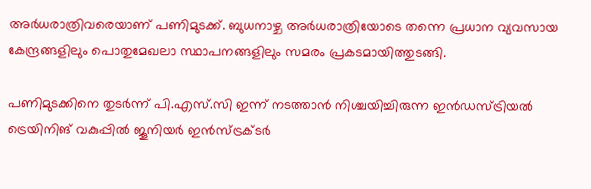അര്‍ധരാത്രിവരെയാണ് പണിമുടക്ക്. ബുധനാഴ്ച അര്‍ധരാത്രിയോടെ തന്നെ പ്രധാന വ്യവസായ കേന്ദ്രങ്ങളിലും പൊതുമേഖലാ സ്ഥാപനങ്ങളിലും സമരം പ്രകടമായിത്തുടങ്ങി.

പണിമുടക്കിനെ തുടര്‍ന്ന് പി.എസ്.സി ഇന്ന് നടത്താന്‍ നിശ്ചയിച്ചിരുന്ന ഇന്‍ഡസ്ട്രിയല്‍ ട്രെയിനിങ് വകുപ്പില്‍ ജൂനിയര്‍ ഇന്‍സ്ട്രക്ടര്‍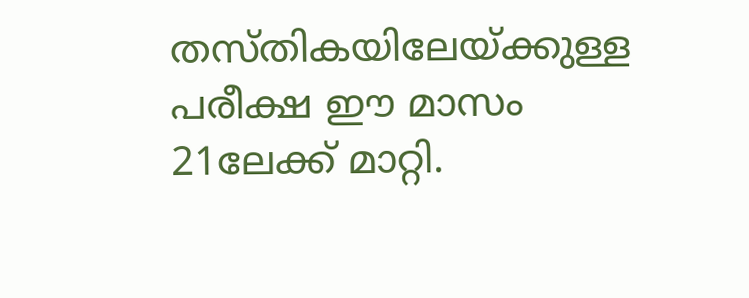തസ്തികയിലേയ്ക്കുള്ള പരീക്ഷ ഈ മാസം 21ലേക്ക് മാറ്റി.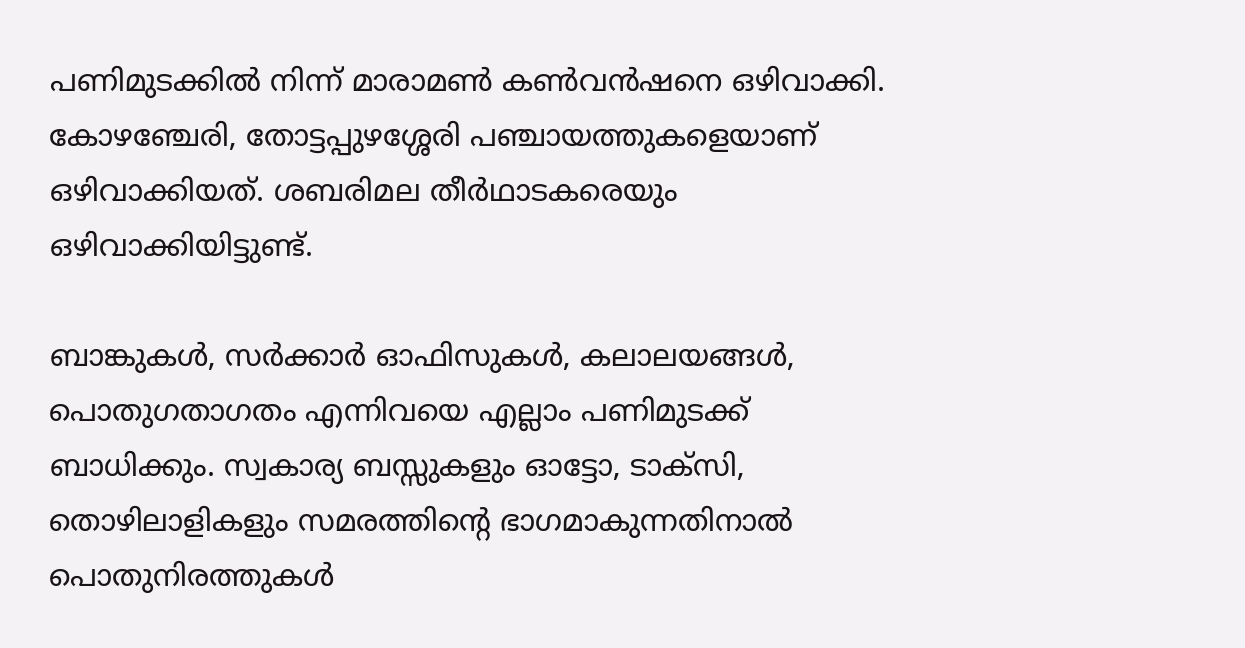പണിമുടക്കില്‍ നിന്ന് മാരാമണ്‍ കണ്‍വന്‍ഷനെ ഒഴിവാക്കി. കോഴഞ്ചേരി, തോട്ടപ്പുഴശ്ശേരി പഞ്ചായത്തുകളെയാണ് ഒഴിവാക്കിയത്. ശബരിമല തീര്‍ഥാടകരെയും ഒഴിവാക്കിയിട്ടുണ്ട്.

ബാങ്കുകള്‍, സര്‍ക്കാര്‍ ഓഫിസുകള്‍, കലാലയങ്ങള്‍, പൊതുഗതാഗതം എന്നിവയെ എല്ലാം പണിമുടക്ക് ബാധിക്കും. സ്വകാര്യ ബസ്സുകളും ഓട്ടോ, ടാക്‌സി, തൊഴിലാളികളും സമരത്തിന്റെ ഭാഗമാകുന്നതിനാല്‍ പൊതുനിരത്തുകള്‍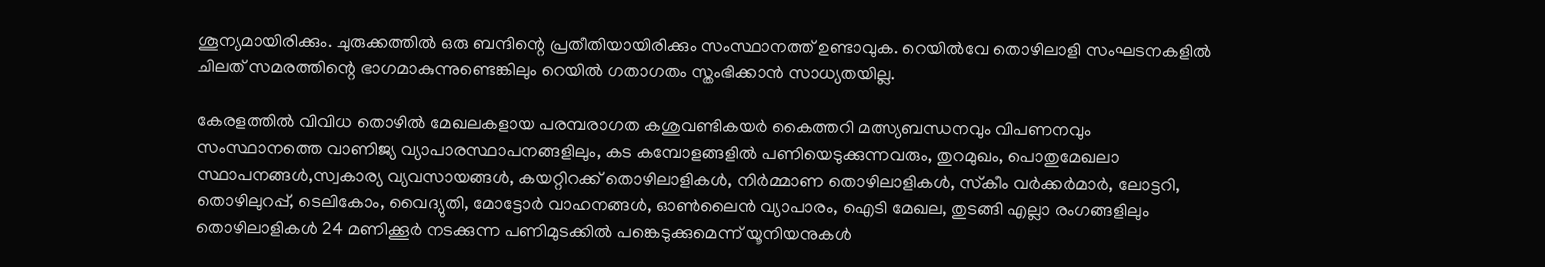ശൂന്യമായിരിക്കും. ചുരുക്കത്തില്‍ ഒരു ബന്ദിന്റെ പ്രതീതിയായിരിക്കും സംസ്ഥാനത്ത് ഉണ്ടാവുക. റെയില്‍വേ തൊഴിലാളി സംഘടനകളില്‍ ചിലത് സമരത്തിന്റെ ഭാഗമാകുന്നുണ്ടെങ്കിലും റെയില്‍ ഗതാഗതം സ്തംഭിക്കാന്‍ സാധ്യതയില്ല.

കേരളത്തില്‍ വിവിധ തൊഴില്‍ മേഖലകളായ പരമ്പരാഗത കശുവണ്ടികയര്‍ കൈത്തറി മത്സ്യബന്ധനവും വിപണനവും സംസ്ഥാനത്തെ വാണിജ്യ വ്യാപാരസ്ഥാപനങ്ങളിലും, കട കമ്പോളങ്ങളില്‍ പണിയെടുക്കുന്നവരും, തുറമുഖം, പൊതുമേഖലാ സ്ഥാപനങ്ങള്‍,സ്വകാര്യ വ്യവസായങ്ങള്‍, കയറ്റിറക്ക് തൊഴിലാളികള്‍, നിര്‍മ്മാണ തൊഴിലാളികള്‍, സ്‌കീം വര്‍ക്കര്‍മാര്‍, ലോട്ടറി, തൊഴിലുറപ്പ്, ടെലികോം, വൈദ്യുതി, മോട്ടോര്‍ വാഹനങ്ങള്‍, ഓണ്‍ലൈന്‍ വ്യാപാരം, ഐടി മേഖല, തുടങ്ങി എല്ലാ രംഗങ്ങളിലും തൊഴിലാളികള്‍ 24 മണിക്കൂര്‍ നടക്കുന്ന പണിമുടക്കില്‍ പങ്കെടുക്കുമെന്ന് യൂനിയനുകള്‍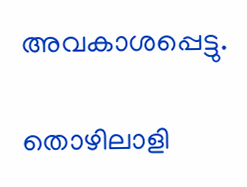അവകാശപ്പെട്ടു.

തൊഴിലാളി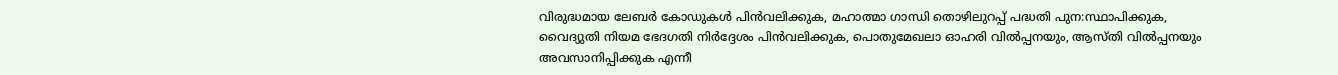വിരുദ്ധമായ ലേബര്‍ കോഡുകള്‍ പിന്‍വലിക്കുക, മഹാത്മാ ഗാന്ധി തൊഴിലുറപ്പ് പദ്ധതി പുന:സ്ഥാപിക്കുക, വൈദ്യുതി നിയമ ഭേദഗതി നിര്‍ദ്ദേശം പിന്‍വലിക്കുക, പൊതുമേഖലാ ഓഹരി വില്‍പ്പനയും, ആസ്തി വില്‍പ്പനയും അവസാനിപ്പിക്കുക എന്നീ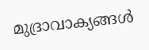മുദ്രാവാക്യങ്ങള്‍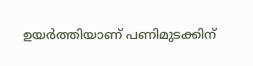ഉയര്‍ത്തിയാണ് പണിമുടക്കിന്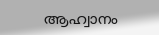ആഹ്വാനം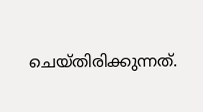ചെയ്തിരിക്കുന്നത്.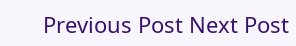Previous Post Next Post